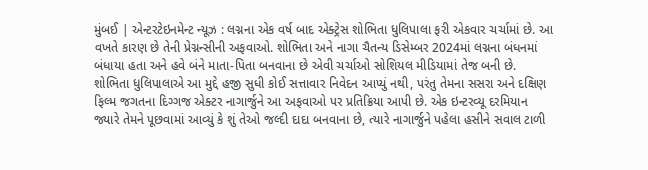મુંબઈ | એન્ટરટેઇનમેન્ટ ન્યૂઝ : લગ્નના એક વર્ષ બાદ એક્ટ્રેસ શોભિતા ધુલિપાલા ફરી એકવાર ચર્ચામાં છે. આ વખતે કારણ છે તેની પ્રેગ્નન્સીની અફવાઓ. શોભિતા અને નાગા ચૈતન્ય ડિસેમ્બર 2024માં લગ્નના બંધનમાં બંધાયા હતા અને હવે બંને માતા-પિતા બનવાના છે એવી ચર્ચાઓ સોશિયલ મીડિયામાં તેજ બની છે.
શોભિતા ધુલિપાલાએ આ મુદ્દે હજી સુધી કોઈ સત્તાવાર નિવેદન આપ્યું નથી, પરંતુ તેમના સસરા અને દક્ષિણ ફિલ્મ જગતના દિગ્ગજ એક્ટર નાગાર્જુને આ અફવાઓ પર પ્રતિક્રિયા આપી છે. એક ઇન્ટરવ્યૂ દરમિયાન જ્યારે તેમને પૂછવામાં આવ્યું કે શું તેઓ જલ્દી દાદા બનવાના છે, ત્યારે નાગાર્જુને પહેલા હસીને સવાલ ટાળી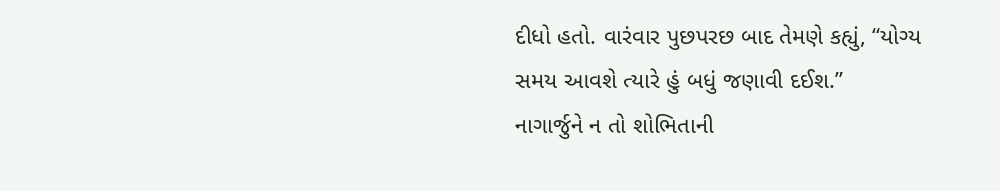દીધો હતો. વારંવાર પુછપરછ બાદ તેમણે કહ્યું, “યોગ્ય સમય આવશે ત્યારે હું બધું જણાવી દઈશ.”
નાગાર્જુને ન તો શોભિતાની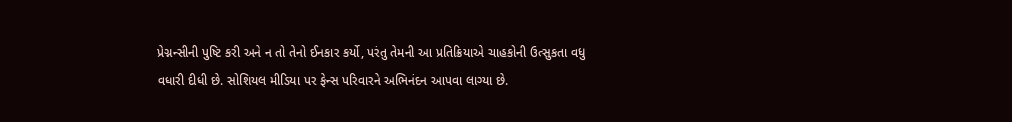પ્રેગ્નન્સીની પુષ્ટિ કરી અને ન તો તેનો ઈનકાર કર્યો, પરંતુ તેમની આ પ્રતિક્રિયાએ ચાહકોની ઉત્સુકતા વધુ વધારી દીધી છે. સોશિયલ મીડિયા પર ફેન્સ પરિવારને અભિનંદન આપવા લાગ્યા છે.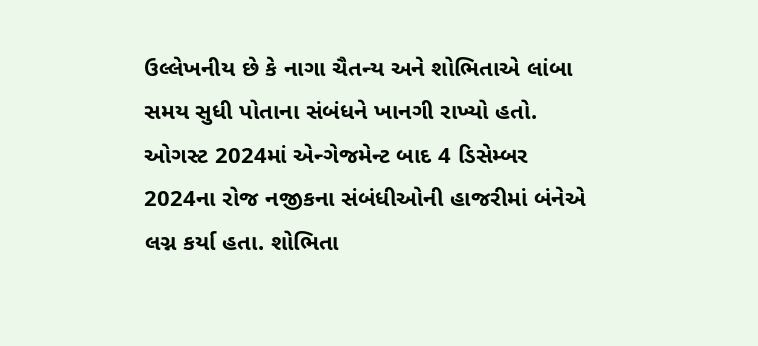ઉલ્લેખનીય છે કે નાગા ચૈતન્ય અને શોભિતાએ લાંબા સમય સુધી પોતાના સંબંધને ખાનગી રાખ્યો હતો. ઓગસ્ટ 2024માં એન્ગેજમેન્ટ બાદ 4 ડિસેમ્બર 2024ના રોજ નજીકના સંબંધીઓની હાજરીમાં બંનેએ લગ્ન કર્યા હતા. શોભિતા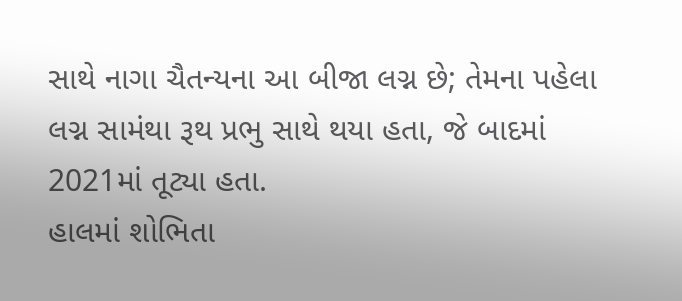સાથે નાગા ચૈતન્યના આ બીજા લગ્ન છે; તેમના પહેલા લગ્ન સામંથા રૂથ પ્રભુ સાથે થયા હતા, જે બાદમાં 2021માં તૂટ્યા હતા.
હાલમાં શોભિતા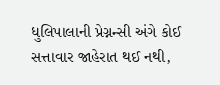ધુલિપાલાની પ્રેગ્નન્સી અંગે કોઈ સત્તાવાર જાહેરાત થઈ નથી,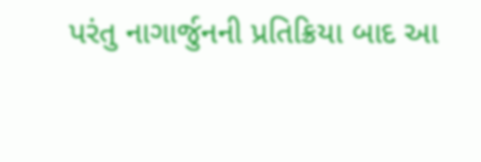પરંતુ નાગાર્જુનની પ્રતિક્રિયા બાદ આ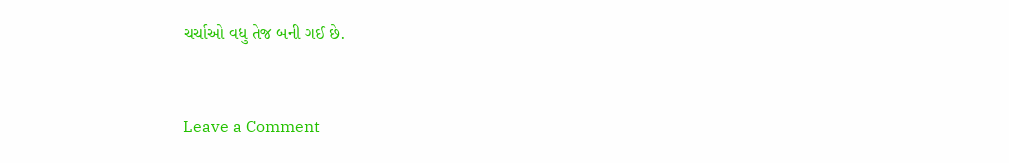ચર્ચાઓ વધુ તેજ બની ગઈ છે.


Leave a Comment